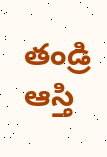తండ్రి ఆస్తి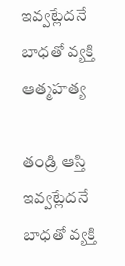ఇవ్వట్లేదనే బాధతో వ్యక్తి ఆత్మహత్య

తండ్రి ఆస్తి ఇవ్వట్లేదనే బాధతో వ్యక్తి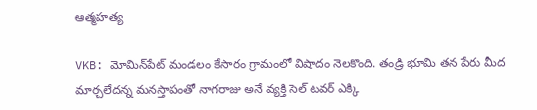ఆత్మహత్య

VKB: మోమిన్‌పేట్ మండలం కేసారం గ్రామంలో విషాదం నెలకొంది. తండ్రి భూమి తన పేరు మీద మార్చలేదన్న మనస్తాపంతో నాగరాజు అనే వ్యక్తి సెల్ టవర్ ఎక్కి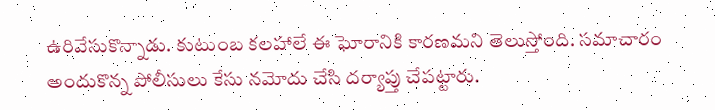ఉరివేసుకొన్నాడు. కుటుంబ కలహాలే ఈ ఘోరానికి కారణమని తెలుస్తోంది. సమాచారం అందుకొన్న పోలీసులు కేసు నమోదు చేసి దర్యాప్తు చేపట్టారు.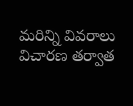మరిన్ని వివరాలు విచారణ తర్వాత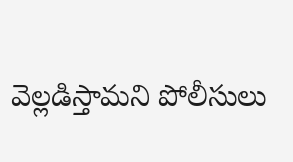వెల్లడిస్తామని పోలీసులు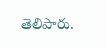తెలిపారు.